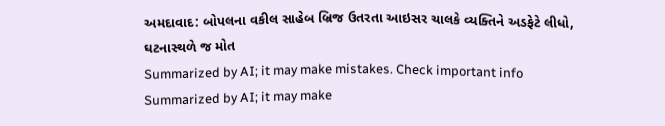અમદાવાદ: બોપલના વકીલ સાહેબ બ્રિજ ઉતરતા આઇસર ચાલકે વ્યક્તિને અડફેટે લીધો, ઘટનાસ્થળે જ મોત
Summarized by AI; it may make mistakes. Check important info
Summarized by AI; it may make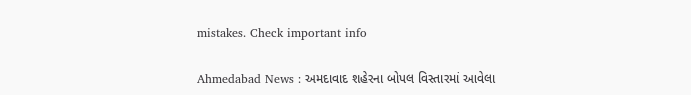mistakes. Check important info

Ahmedabad News : અમદાવાદ શહેરના બોપલ વિસ્તારમાં આવેલા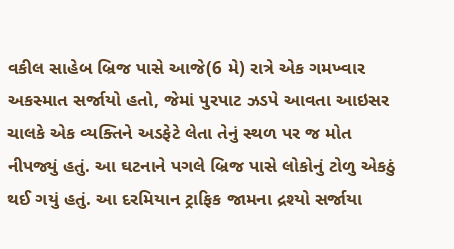વકીલ સાહેબ બ્રિજ પાસે આજે(6 મે) રાત્રે એક ગમખ્વાર અકસ્માત સર્જાયો હતો, જેમાં પુરપાટ ઝડપે આવતા આઇસર ચાલકે એક વ્યક્તિને અડફેટે લેતા તેનું સ્થળ પર જ મોત નીપજ્યું હતું. આ ઘટનાને પગલે બ્રિજ પાસે લોકોનું ટોળુ એકઠું થઈ ગયું હતું. આ દરમિયાન ટ્રાફિક જામના દ્રશ્યો સર્જાયા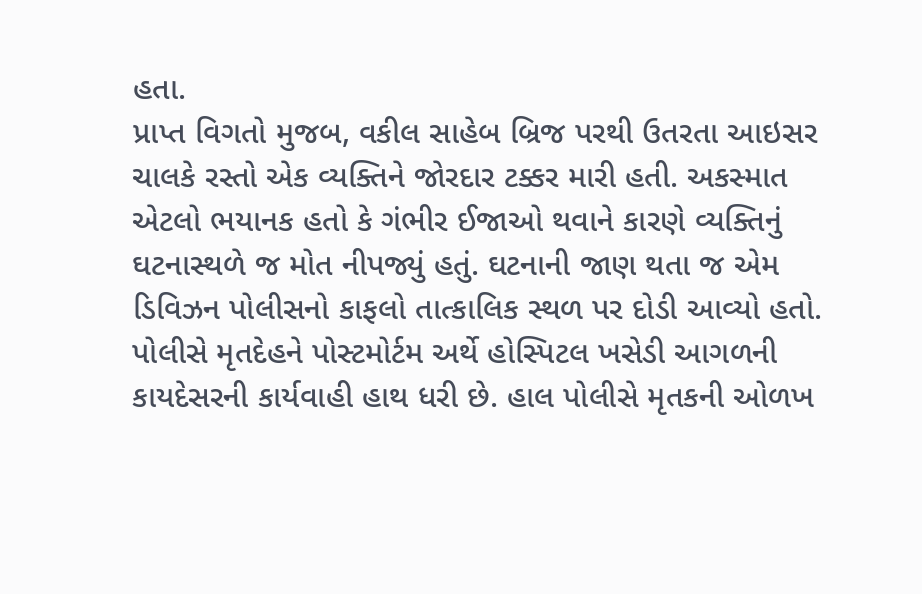હતા.
પ્રાપ્ત વિગતો મુજબ, વકીલ સાહેબ બ્રિજ પરથી ઉતરતા આઇસર ચાલકે રસ્તો એક વ્યક્તિને જોરદાર ટક્કર મારી હતી. અકસ્માત એટલો ભયાનક હતો કે ગંભીર ઈજાઓ થવાને કારણે વ્યક્તિનું ઘટનાસ્થળે જ મોત નીપજ્યું હતું. ઘટનાની જાણ થતા જ એમ ડિવિઝન પોલીસનો કાફલો તાત્કાલિક સ્થળ પર દોડી આવ્યો હતો.
પોલીસે મૃતદેહને પોસ્ટમોર્ટમ અર્થે હોસ્પિટલ ખસેડી આગળની કાયદેસરની કાર્યવાહી હાથ ધરી છે. હાલ પોલીસે મૃતકની ઓળખ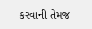કરવાની તેમજ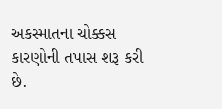અકસ્માતના ચોક્કસ કારણોની તપાસ શરૂ કરી છે.